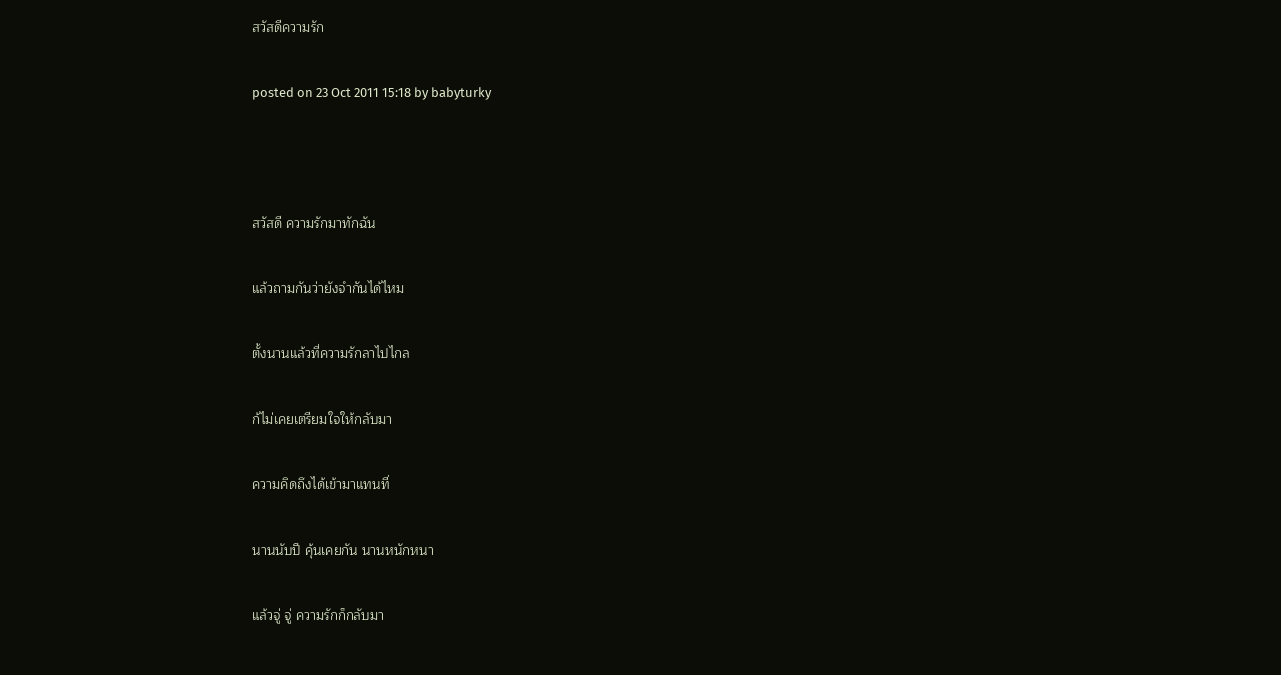สวัสดีความรัก

posted on 23 Oct 2011 15:18 by babyturky



สวัสดี ความรักมาทักฉัน

แล้วถามกันว่ายังจำกันได้ไหม

ตั้งนานแล้วที่ความรักลาไปไกล

ก้ไม่เคยเตรียมใจให้กลับมา

ความคิดถึงได้เข้ามาแทนที่

นานนับปี คุ้นเคยกัน นานหนักหนา

แล้วจู่ จู่ ความรักก็กลับมา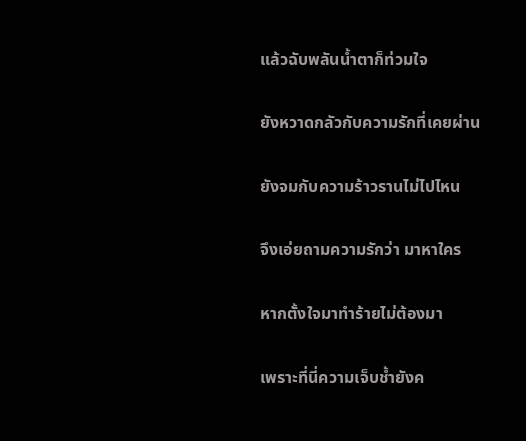แล้วฉับพลันน้ำตาก็ท่วมใจ

ยังหวาดกลัวกับความรักที่เคยผ่าน

ยังจมกับความร้าวรานไม่ไปไหน

จึงเอ่ยถามความรักว่า มาหาใคร

หากตั้งใจมาทำร้ายไม่ต้องมา

เพราะที่นี่ความเจ็บช้ำยังค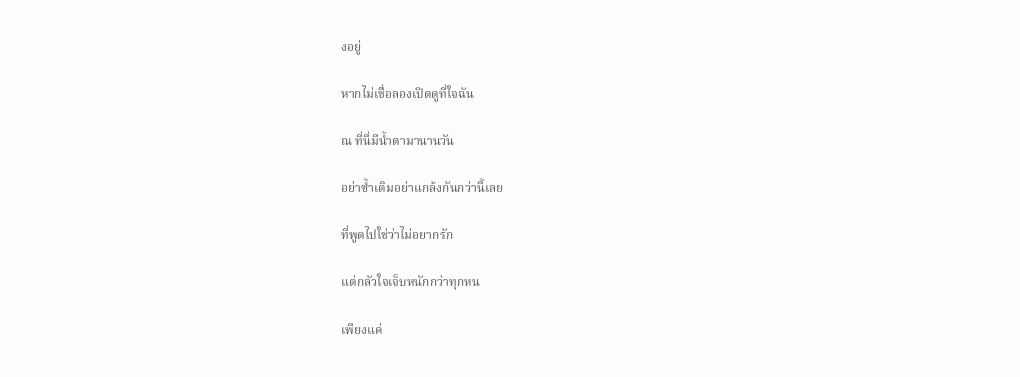งอยู่

หากไม่เชื่อลองเปิดดูที่ใจฉัน

ณ ที่นี่มีน้ำตามานานวัน

อย่าซ้ำเติมอย่าแกล้งกันกว่านี้เลย

ที่พูดไปใช่ว่าไม่อยากรัก

แต่กลัวใจเจ็บหนักกว่าทุกหน

เพียงแค่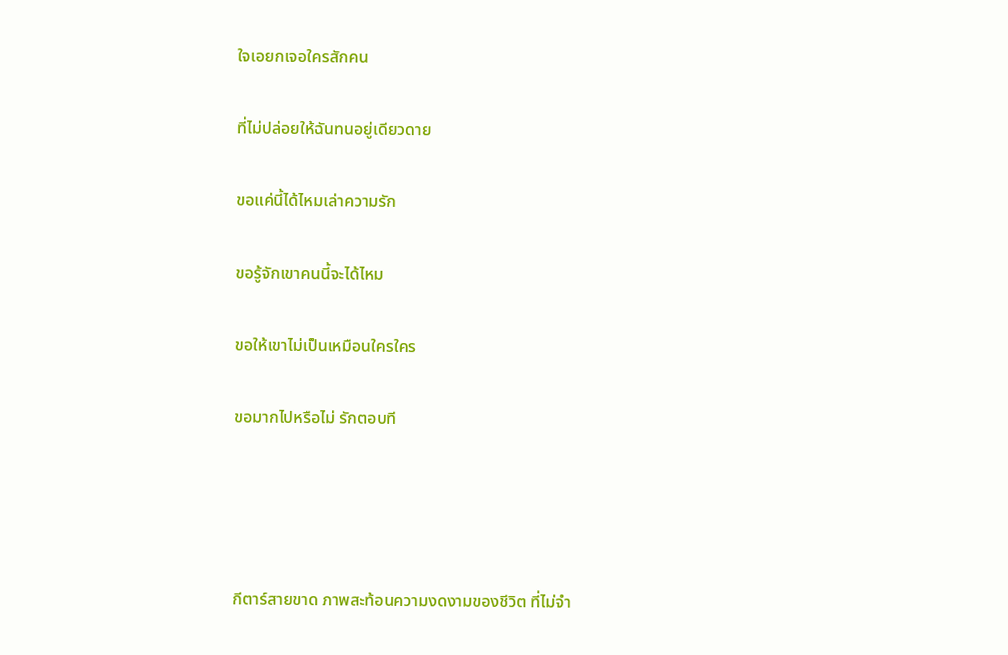ใจเอยกเจอใครสักคน

ที่ไม่ปล่อยให้ฉันทนอยู่เดียวดาย

ขอแค่นี้ได้ไหมเล่าความรัก

ขอรู้จักเขาคนนี้จะได้ไหม

ขอให้เขาไม่เป็นเหมือนใครใคร

ขอมากไปหรือไม่ รักตอบที




กีตาร์สายขาด ภาพสะท้อนความงดงามของชีวิต ที่ไม่จำ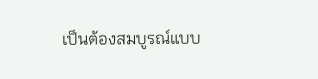เป็นต้องสมบูรณ์แบบ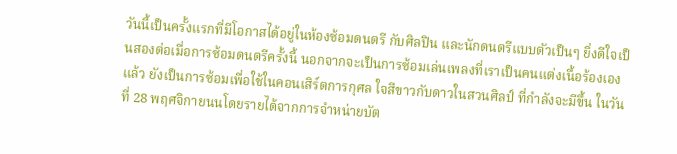วันนี้เป็นครั้งแรกที่มีโอกาสได้อยู่ในห้องซ้อมดนตรี กับศิลปิน และนักดนตรีแบบตัวเป็นๆ ยิ่งดีใจเป็นสองต่อเมื่อการซ้อมดนตรีครั้งนี้ นอกจากจะเป็นการซ้อมเล่นเพลงที่เราเป็นคนแต่งเนื้อร้องเองแล้ว ยังเป็นการซ้อมเพื่อใช้ในคอนเสิร์ตการกุศล ใจสีขาวกับดาวในสวนศิลป์ ที่กำลังจะมีขึ้น ในวันที่ 28 พฤศจิกายนนโดยรายได้จากการจำหน่ายบัต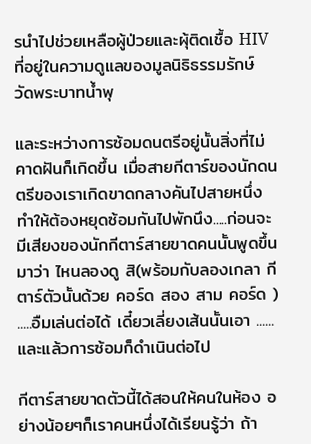รนำไปช่วยเหลือผู้ป่วยและผุ้ติดเชื้อ HIV ที่อยู่ในความดูแลของมูลนิธิธรรมรักษ์ วัดพระบาทน้ำพุ

และระหว่างการซ้อมดนตรีอยู่นั้นสิ่งที่ไม่คาดฝันก็เกิดขึ้น เมื่อสายกีตาร์ของนักดนตรีของเราเกิดขาดกลางคันไปสายหนึ่ง ทำให้ต้องหยุดซ้อมกันไปพักนึง.....ก่อนจะมีเสียงของนักกีตาร์สายขาดคนนั้นพูดขึ้นมาว่า ไหนลองดู สิ(พร้อมกับลองเกลา กีตาร์ตัวนั้นด้วย คอร์ด สอง สาม คอร์ด ) .....อืมเล่นต่อได้ เดี๋ยวเลี่ยงเส้นนั้นเอา ......และแล้วการซ้อมก็ดำเนินต่อไป

กีตาร์สายขาดตัวนี้ได้สอนให้คนในห้อง อย่างน้อยๆก็เราคนหนึ่งได้เรียนรู้ว่า ถ้า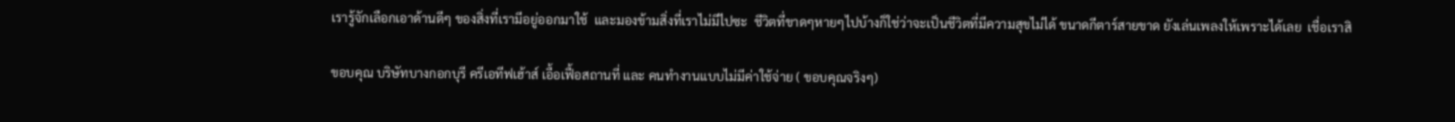เรารู้จักเลือกเอาด้านดีๆ ของสิ่งที่เรามีอยู่ออกมาใช้  และมองข้ามสิ่งที่เราไม่มีไปซะ  ชีวิตที่ขาดๆหายๆไปบ้างก็ใช่ว่าจะเป็นชีวิตที่มีความสุขไม่ได้ ขนาดกีตาร์สายขาด ยังเล่นเพลงให้เพราะได้เลย  เชื่อเราสิ

ขอบคุณ บริษัทบางกอกบุรี ครีเอทีฟเฮ้าส์ เอื้อเฟื้อสถานที่ และ คนทำงานแบบไม่มีค่าใช้จ่าย ( ขอบคุณจริงๆ)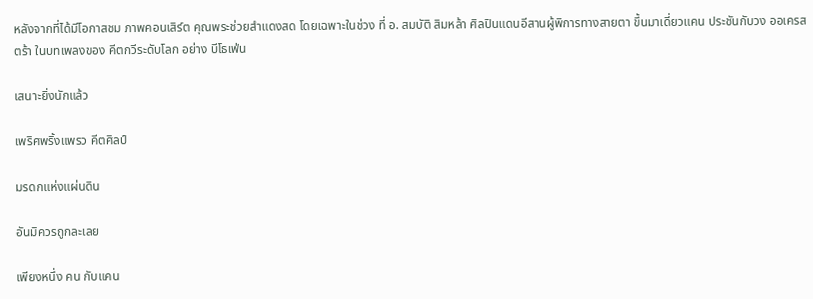หลังจากที่ได้มีโอกาสชม ภาพคอนเสิร์ต คุณพระช่วยสำแดงสด โดยเฉพาะในช่วง ที่ อ. สมบัติ สิมหล้า ศิลปินแดนอีสานผู้พิการทางสายตา ขึ้นมาเดี่ยวแคน ประชันกับวง ออเครสตร้า ในบทเพลงของ คีตกวีระดับโลก อย่าง บีโธเฟ่น

เสนาะยิ่งนักแล้ว

เพริศพริ้งแพรว คีตศิลป์

มรดกแห่งแผ่นดิน

อันมิควรถูกละเลย

เพียงหนึ่ง คน กับแคน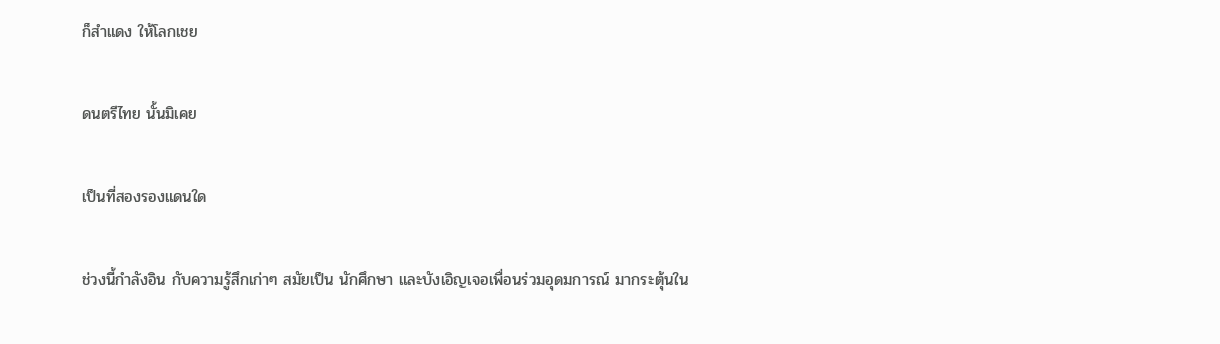ก็สำแดง ให้โลกเชย

ดนตรีไทย นั้นมิเคย

เป็นที่สองรองแดนใด

ช่วงนี้กำลังอิน กับความรู้สึกเก่าๆ สมัยเป็น นักศึกษา และบังเอิญเจอเพื่อนร่วมอุดมการณ์ มากระตุ้นใน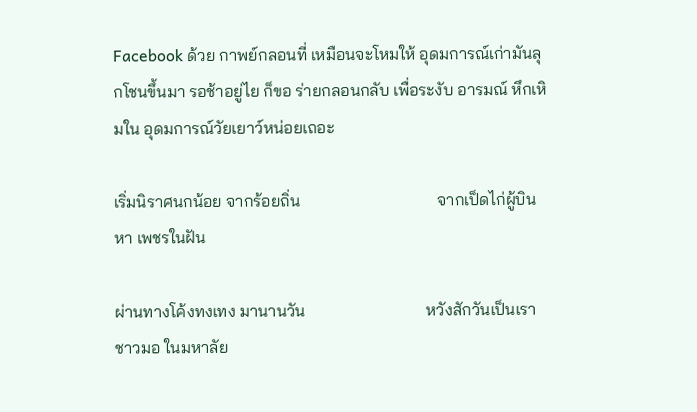Facebook ด้วย กาพย์กลอนที่ เหมือนจะโหมให้ อุดมการณ์เก่ามันลุกโชนขึ้นมา รอช้าอยู่ไย ก็ขอ ร่ายกลอนกลับ เพื่อระงับ อารมณ์ หึกเหิมใน อุดมการณ์วัยเยาว์หน่อยเถอะ

เริ่มนิราศนกน้อย จากร้อยถิ่น                                 จากเป็ดไก่ผู้บินหา เพชรในฝัน

ผ่านทางโค้งทงเทง มานานวัน                             หวังสักวันเป็นเราชาวมอ ในมหาลัย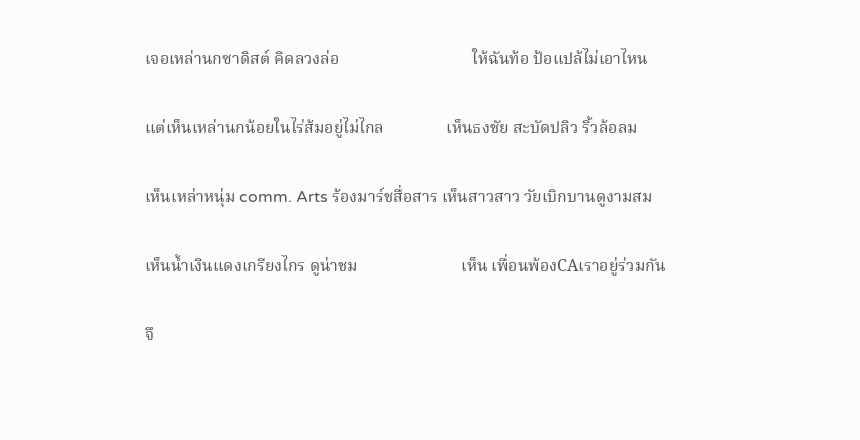เจอเหล่านกซาดิสต์ คิดลวงล่อ                                ให้ฉันท้อ ป้อแปล้ไม่เอาไหน

แต่เห็นเหล่านกน้อยในไร่ส้มอยู่ไม่ไกล               เห็นธงชัย สะบัดปลิว ริ้วล้อลม

เห็นเหล่าหนุ่ม comm. Arts ร้องมาร์ชสื่อสาร เห็นสาวสาว วัยเบิกบานดูงามสม

เห็นน้ำเงินแดงเกรียงไกร ดูน่าชม                         เห็น เพื่อนพ้องCAเราอยู่ร่วมกัน

จึ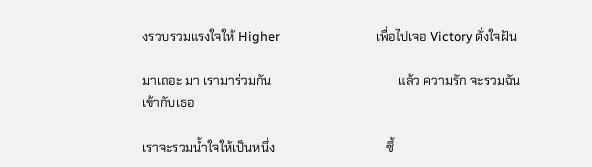งรวบรวมแรงใจให้ Higher                                เพื่อไปเจอ Victory ดั่งใจฝัน

มาเถอะ มา เรามาร่วมกัน                                        แล้ว ความรัก จะรวมฉันเข้ากับเธอ

เราจะรวมน้ำใจให้เป็นหนึ่ง                                   ซึ้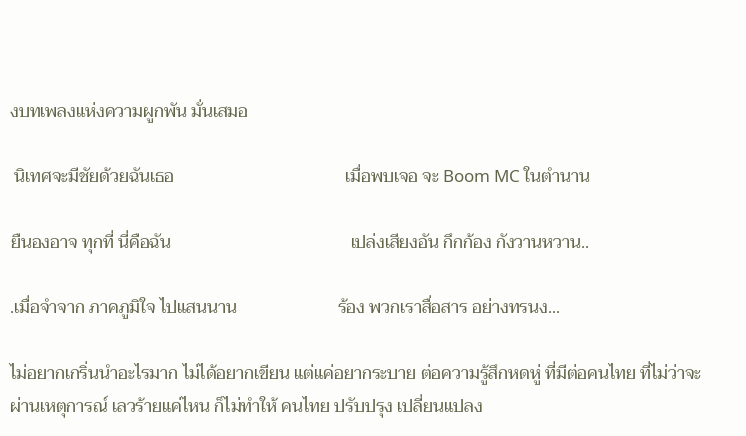งบทเพลงแห่งความผูกพัน มั่นเสมอ

 นิเทศจะมีชัยด้วยฉันเธอ                                       เมื่อพบเจอ จะ Boom MC ในตำนาน

ยืนองอาจ ทุกที่ นี่คือฉัน                                         เปล่งเสียงอัน กึกก้อง กังวานหวาน..

.เมื่อจำจาก ภาคภูมิใจ ไปแสนนาน                       ร้อง พวกเราสื่อสาร อย่างทรนง...

ไม่อยากเกริ่นนำอะไรมาก ไม่ได้อยากเขียน แต่แค่อยากระบาย ต่อความรู้สึกหดหู่ ที่มีต่อคนไทย ที่ไม่ว่าจะผ่านเหตุการณ์ เลวร้ายแค่ไหน ก็ไม่ทำให้ คนไทย ปรับปรุง เปลี่ยนแปลง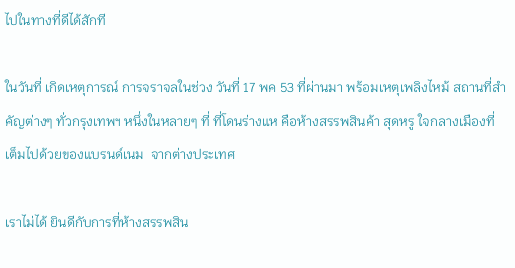ไปในทางที่ดีได้สักที

ในวันที่ เกิดเหตุการณ์ การจราจลในช่วง วันที่ 17 พค 53 ที่ผ่านมา พร้อมเหตุเพลิงไหม้ สถานที่สำคัญต่างๆ ทั่วกรุงเทพฯ หนึ่งในหลายๆ ที่ ที่โดนร่างแห คือห้างสรรพสินค้า สุดหรู ใจกลางเมืองที่เต็มไปด้วยของแบรนด์เนม  จากต่างประเทศ

เราไม่ได้ ยินดีกับการที่ห้างสรรพสิน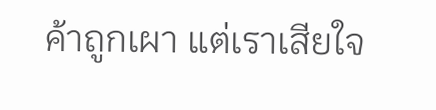ค้าถูกเผา แต่เราเสียใจ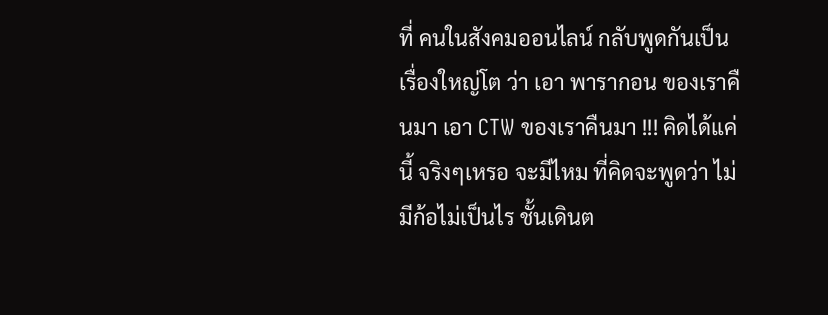ที่ คนในสังคมออนไลน์ กลับพูดกันเป็นเรื่องใหญ่โต ว่า เอา พารากอน ของเราคืนมา เอา CTW ของเราคืนมา !!! คิดได้แค่นี้ จริงๆเหรอ จะมีไหม ที่คิดจะพูดว่า ไม่มีก้อไม่เป็นไร ชั้นเดินต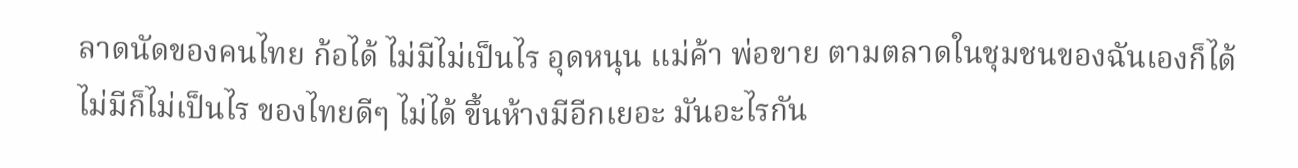ลาดนัดของคนไทย ก้อได้ ไม่มีไม่เป็นไร อุดหนุน แม่ค้า พ่อขาย ตามตลาดในชุมชนของฉันเองก็ได้ ไม่มีก็ไม่เป็นไร ของไทยดีๆ ไม่ได้ ขึ้นห้างมีอีกเยอะ มันอะไรกัน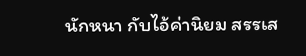นักหนา กับไอ้ค่านิยม สรรเส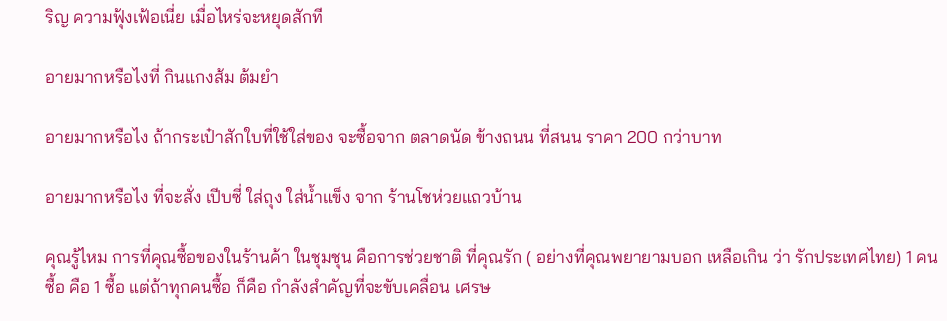ริญ ความฟุ้งเฟ้อเนี่ย เมื่อไหร่จะหยุดสักที

อายมากหรือไงที่ กินแกงส้ม ต้มยำ

อายมากหรือไง ถ้ากระเป๋าสักใบที่ใช้ใส่ของ จะซื้อจาก ตลาดนัด ข้างถนน ที่สนน ราคา 200 กว่าบาท

อายมากหรือไง ที่จะสั่ง เปีบซี่ ใส่ถุง ใส่น้ำแข็ง จาก ร้านโชห่วยแถวบ้าน

คุณรู้ไหม การที่คุณซื้อของในร้านค้า ในชุมชุน คือการช่วยชาติ ที่คุณรัก ( อย่างที่คุณพยายามบอก เหลือเกิน ว่า รักประเทศไทย) 1 คน ซื้อ คือ 1 ซื้อ แต่ถ้าทุกคนซื้อ ก็คือ กำลังสำคัญที่จะขับเคลื่อน เศรษ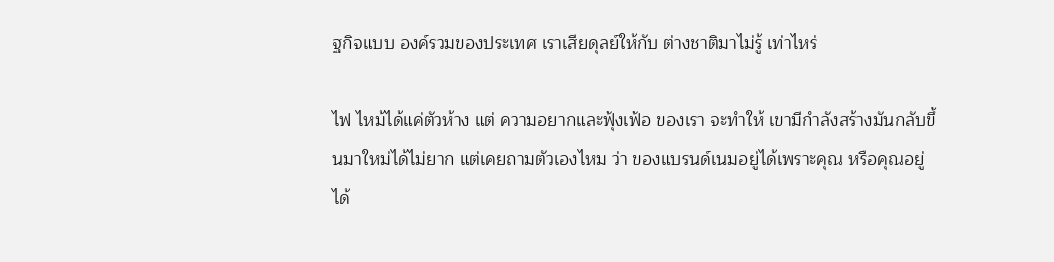ฐกิจแบบ องค์รวมของประเทศ เราเสียดุลย์ให้กับ ต่างชาติมาไม่รู้ เท่าไหร่

ไฟ ไหม้ได้แค่ตัวห้าง แต่ ความอยากและฟุ้งเฟ้อ ของเรา จะทำให้ เขามีกำลังสร้างมันกลับขึ้นมาใหม่ได้ไม่ยาก แต่เคยถามตัวเองไหม ว่า ของแบรนด์เนมอยู่ได้เพราะคุณ หรือคุณอยู่ได้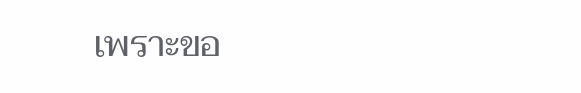เพราะขอ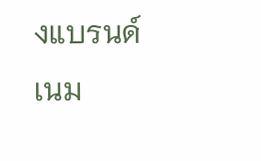งแบรนด์เนม